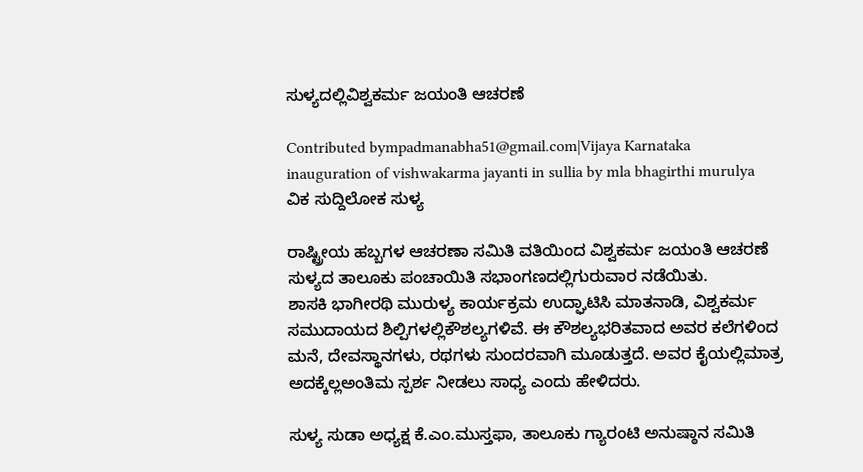ಸುಳ್ಯದಲ್ಲಿವಿಶ್ವಕರ್ಮ ಜಯಂತಿ ಆಚರಣೆ

Contributed bympadmanabha51@gmail.com|Vijaya Karnataka
inauguration of vishwakarma jayanti in sullia by mla bhagirthi murulya
ವಿಕ ಸುದ್ದಿಲೋಕ ಸುಳ್ಯ

ರಾಷ್ಟ್ರೀಯ ಹಬ್ಬಗಳ ಆಚರಣಾ ಸಮಿತಿ ವತಿಯಿಂದ ವಿಶ್ವಕರ್ಮ ಜಯಂತಿ ಆಚರಣೆ ಸುಳ್ಯದ ತಾಲೂಕು ಪಂಚಾಯಿತಿ ಸಭಾಂಗಣದಲ್ಲಿಗುರುವಾರ ನಡೆಯಿತು.
ಶಾಸಕಿ ಭಾಗೀರಥಿ ಮುರುಳ್ಯ ಕಾರ್ಯಕ್ರಮ ಉದ್ಘಾಟಿಸಿ ಮಾತನಾಡಿ, ವಿಶ್ವಕರ್ಮ ಸಮುದಾಯದ ಶಿಲ್ಪಿಗಳಲ್ಲಿಕೌಶಲ್ಯಗಳಿವೆ. ಈ ಕೌಶಲ್ಯಭರಿತವಾದ ಅವರ ಕಲೆಗಳಿಂದ ಮನೆ, ದೇವಸ್ಥಾನಗಳು, ರಥಗಳು ಸುಂದರವಾಗಿ ಮೂಡುತ್ತದೆ. ಅವರ ಕೈಯಲ್ಲಿಮಾತ್ರ ಅದಕ್ಕೆಲ್ಲಅಂತಿಮ ಸ್ಪರ್ಶ ನೀಡಲು ಸಾಧ್ಯ ಎಂದು ಹೇಳಿದರು.

ಸುಳ್ಯ ಸುಡಾ ಅಧ್ಯಕ್ಷ ಕೆ.ಎಂ.ಮುಸ್ತಫಾ, ತಾಲೂಕು ಗ್ಯಾರಂಟಿ ಅನುಷ್ಠಾನ ಸಮಿತಿ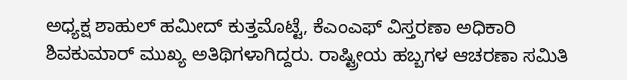ಅಧ್ಯಕ್ಷ ಶಾಹುಲ್ ಹಮೀದ್ ಕುತ್ತಮೊಟ್ಟೆ, ಕೆಎಂಎಫ್ ವಿಸ್ತರಣಾ ಅಧಿಕಾರಿ ಶಿವಕುಮಾರ್ ಮುಖ್ಯ ಅತಿಥಿಗಳಾಗಿದ್ದರು. ರಾಷ್ಟ್ರೀಯ ಹಬ್ಬಗಳ ಆಚರಣಾ ಸಮಿತಿ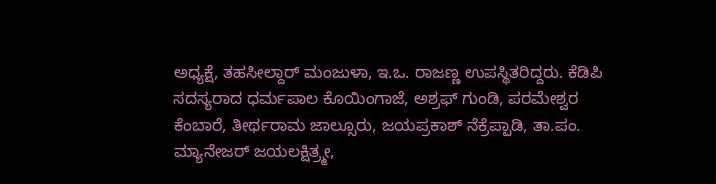ಅಧ್ಯಕ್ಷೆ, ತಹಸೀಲ್ದಾರ್ ಮಂಜುಳಾ, ಇ.ಒ. ರಾಜಣ್ಣ ಉಪಸ್ಥಿತರಿದ್ದರು. ಕೆಡಿಪಿ ಸದಸ್ಯರಾದ ಧರ್ಮಪಾಲ ಕೊಯಿಂಗಾಜೆ, ಅಶ್ರಫ್ ಗುಂಡಿ, ಪರಮೇಶ್ವರ ಕೆಂಬಾರೆ, ತೀರ್ಥರಾಮ ಜಾಲ್ಸೂರು, ಜಯಪ್ರಕಾಶ್ ನೆಕ್ರೆಪ್ಪಾಡಿ, ತಾ.ಪಂ. ಮ್ಯಾನೇಜರ್ ಜಯಲಕ್ಷಿತ್ರ್ಮೕ,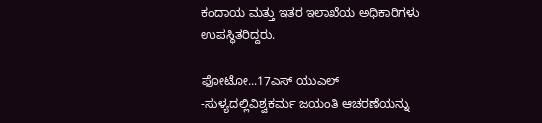ಕಂದಾಯ ಮತ್ತು ಇತರ ಇಲಾಖೆಯ ಅಧಿಕಾರಿಗಳು ಉಪಸ್ಥಿತರಿದ್ದರು.

ಫೋಟೋ...17ಎಸ್ ಯುಎಲ್ -ಸುಳ್ಯದಲ್ಲಿವಿಶ್ವಕರ್ಮ ಜಯಂತಿ ಆಚರಣೆಯನ್ನು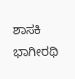ಶಾಸಕಿ ಭಾಗೀರಥಿ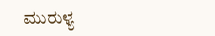ಮುರುಳ್ಯ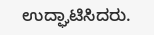ಉದ್ಘಾಟಿಸಿದರು.